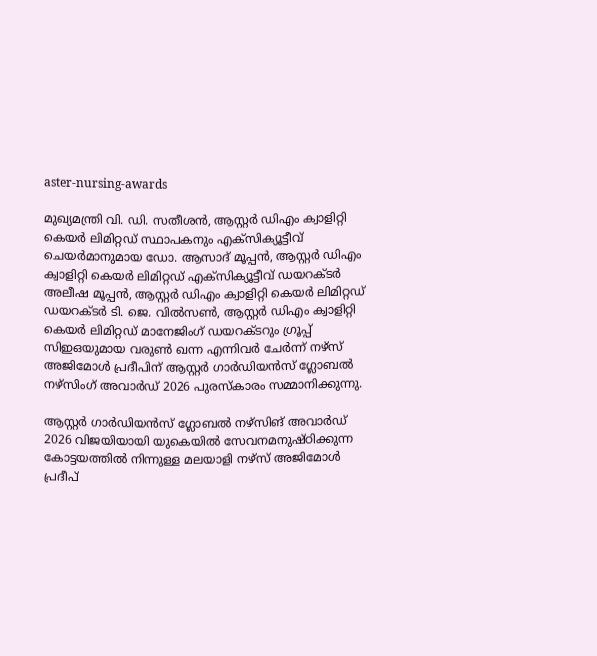aster-nursing-awards

മുഖ്യമന്ത്രി വി. ഡി. സതീശൻ, ആസ്റ്റർ ഡിഎം ക്വാളിറ്റി കെയർ ലിമിറ്റഡ് സ്ഥാപകനും എക്സിക്യൂട്ടീവ് ചെയർമാനുമായ ഡോ. ആസാദ് മൂപ്പൻ, ആസ്റ്റർ ഡിഎം ക്വാളിറ്റി കെയർ ലിമിറ്റഡ് എക്സിക്യൂട്ടീവ് ഡയറക്ടർ അലീഷ മൂപ്പൻ, ആസ്റ്റർ ഡിഎം ക്വാളിറ്റി കെയർ ലിമിറ്റഡ് ഡയറക്ടർ ടി. ജെ. വിൽസൺ, ആസ്റ്റർ ഡിഎം ക്വാളിറ്റി കെയർ ലിമിറ്റഡ് മാനേജിംഗ് ഡയറക്ടറും ഗ്രൂപ്പ് സിഇഒയുമായ വരുൺ ഖന്ന എന്നിവര്‍ ചേർന്ന് നഴ്‌സ്‌ അജിമോൾ പ്രദീപിന് ആസ്റ്റർ ഗാർഡിയൻസ് ഗ്ലോബൽ നഴ്‌സിംഗ് അവാർഡ് 2026 പുരസ്‌കാരം സമ്മാനിക്കുന്നു.

ആസ്റ്റർ ഗാർഡിയൻസ് ഗ്ലോബൽ നഴ്‌സിങ് അവാർഡ് 2026 വിജയിയായി യുകെയില്‍ സേവനമനുഷ്ഠിക്കുന്ന കോട്ടയത്തിൽ നിന്നുള്ള മലയാളി നഴ്‌സ് അജിമോൾ പ്രദീപ്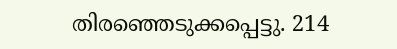തിരഞ്ഞെടുക്കപ്പെട്ടു. 214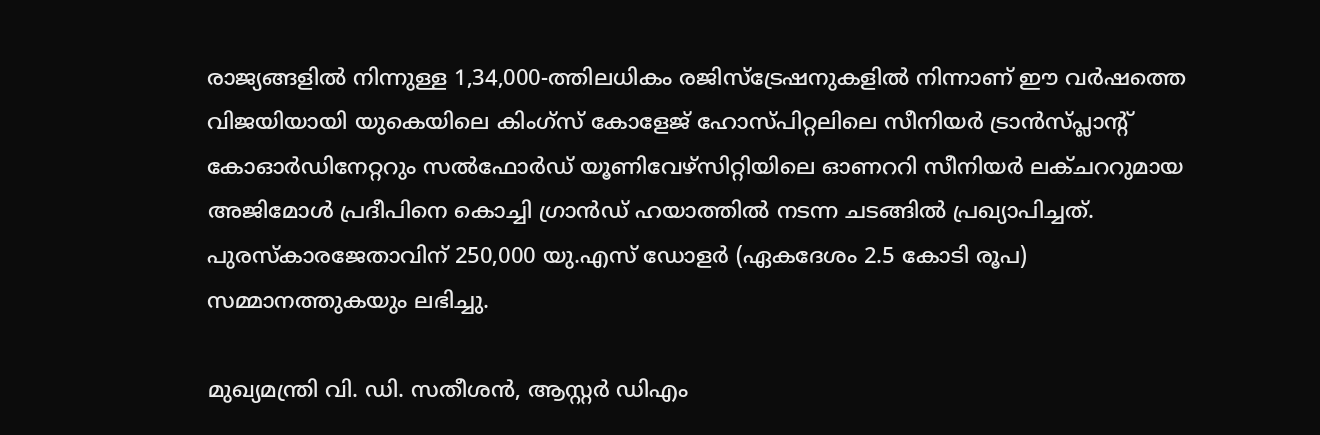രാജ്യങ്ങളിൽ നിന്നുള്ള 1,34,000-ത്തിലധികം രജിസ്ട്രേഷനുകളിൽ നിന്നാണ് ഈ വർഷത്തെ വിജയിയായി യുകെയിലെ കിംഗ്‌സ് കോളേജ് ഹോസ്പിറ്റലിലെ സീനിയര്‍ ട്രാന്‍സ്പ്ലാന്റ് കോഓര്‍ഡിനേറ്ററും സല്‍ഫോര്‍ഡ് യൂണിവേഴ്‌സിറ്റിയിലെ ഓണററി സീനിയര്‍ ലക്ചററുമായ അജിമോൾ പ്രദീപിനെ കൊച്ചി ഗ്രാൻഡ് ഹയാത്തിൽ നടന്ന ചടങ്ങിൽ പ്രഖ്യാപിച്ചത്. പുരസ്കാരജേതാവിന് 250,000 യു.എസ് ഡോളർ (ഏകദേശം 2.5 കോടി രൂപ) സമ്മാനത്തുകയും ലഭിച്ചു.

മുഖ്യമന്ത്രി വി. ഡി. സതീശൻ, ആസ്റ്റർ ഡിഎം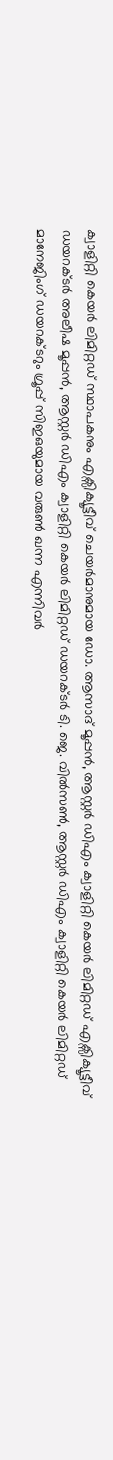ക്വാളിറ്റി കെയർ ലിമിറ്റഡ് സ്ഥാപകനും എക്സിക്യൂട്ടീവ് ചെയർമാനുമായ ഡോ. ആസാദ് മൂപ്പൻ, ആസ്റ്റർ ഡിഎം ക്വാളിറ്റി കെയർ ലിമിറ്റഡ് എക്സിക്യൂട്ടീവ് ഡയറക്ടർ അലീഷ മൂപ്പൻ, ആസ്റ്റർ ഡിഎം ക്വാളിറ്റി കെയർ ലിമിറ്റഡ് ഡയറക്ടർ ടി. ജെ. വിൽസൺ, ആസ്റ്റർ ഡിഎം ക്വാളിറ്റി കെയർ ലിമിറ്റഡ് മാനേജിംഗ് ഡയറക്ടറും ഗ്രൂപ്പ് സിഇഒയുമായ വരുൺ ഖന്ന എന്നിവര്‍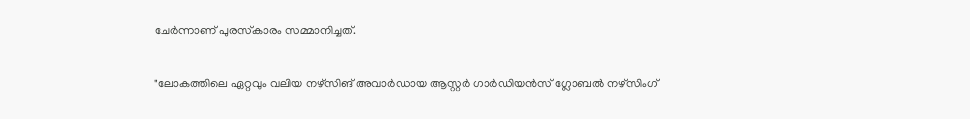ചേര്‍ന്നാണ് പുരസ്‌കാരം സമ്മാനിച്ചത്‌.

"ലോകത്തിലെ ഏറ്റവും വലിയ നഴ്‌സിങ് അവാർഡായ ആസ്റ്റർ ഗാർഡിയൻസ് ഗ്ലോബൽ നഴ്‌സിംഗ്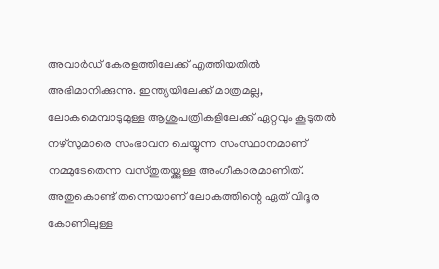അവാർഡ് കേരളത്തിലേക്ക് എത്തിയതിൽ അഭിമാനിക്കുന്നു. ഇന്ത്യയിലേക്ക് മാത്രമല്ല, ലോകമെമ്പാടുമുള്ള ആശുപത്രികളിലേക്ക് ഏറ്റവും കൂടുതൽ നഴ്‌സുമാരെ സംഭാവന ചെയ്യുന്ന സംസ്ഥാനമാണ് നമ്മുടേതെന്ന വസ്തുതയ്ക്കുള്ള അംഗീകാരമാണിത്. അതുകൊണ്ട് തന്നെയാണ് ലോകത്തിന്റെ ഏത് വിദൂര കോണിലുള്ള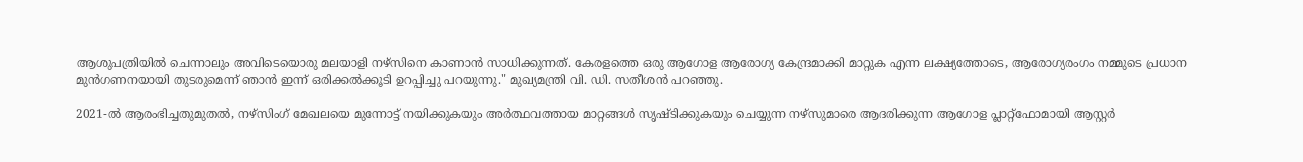ആശുപത്രിയിൽ ചെന്നാലും അവിടെയൊരു മലയാളി നഴ്‌സിനെ കാണാൻ സാധിക്കുന്നത്. കേരളത്തെ ഒരു ആഗോള ആരോഗ്യ കേന്ദ്രമാക്കി മാറ്റുക എന്ന ലക്ഷ്യത്തോടെ, ആരോഗ്യരംഗം നമ്മുടെ പ്രധാന മുൻഗണനയായി തുടരുമെന്ന് ഞാൻ ഇന്ന് ഒരിക്കൽക്കൂടി ഉറപ്പിച്ചു പറയുന്നു." മുഖ്യമന്ത്രി വി. ഡി. സതീശൻ പറഞ്ഞു.

2021-ൽ ആരംഭിച്ചതുമുതൽ, നഴ്‌സിംഗ് മേഖലയെ മുന്നോട്ട് നയിക്കുകയും അർത്ഥവത്തായ മാറ്റങ്ങൾ സൃഷ്ടിക്കുകയും ചെയ്യുന്ന നഴ്‌സുമാരെ ആദരിക്കുന്ന ആഗോള പ്ലാറ്റ്‌ഫോമായി ആസ്റ്റർ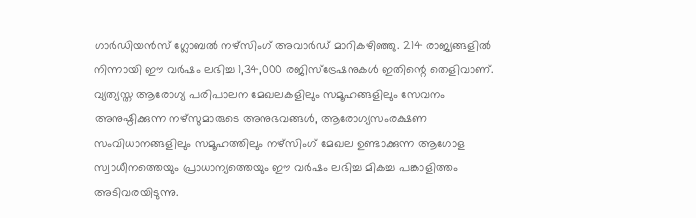ഗാർഡിയൻസ് ഗ്ലോബൽ നഴ്‌സിംഗ് അവാർഡ് മാറികഴിഞ്ഞു. 214 രാജ്യങ്ങളിൽ നിന്നായി ഈ വർഷം ലഭിച്ച 1,34,000 രജിസ്ട്രേഷനുകൾ ഇതിന്റെ തെളിവാണ്. വ്യത്യസ്ത ആരോഗ്യ പരിപാലന മേഖലകളിലും സമൂഹങ്ങളിലും സേവനം അനുഷ്ഠിക്കുന്ന നഴ്‌സുമാരുടെ അനുഭവങ്ങൾ, ആരോഗ്യസംരക്ഷണ സംവിധാനങ്ങളിലും സമൂഹത്തിലും നഴ്‌സിംഗ് മേഖല ഉണ്ടാക്കുന്ന ആഗോള സ്വാധീനത്തെയും പ്രാധാന്യത്തെയും ഈ വർഷം ലഭിച്ച മികച്ച പങ്കാളിത്തം അടിവരയിടുന്നു.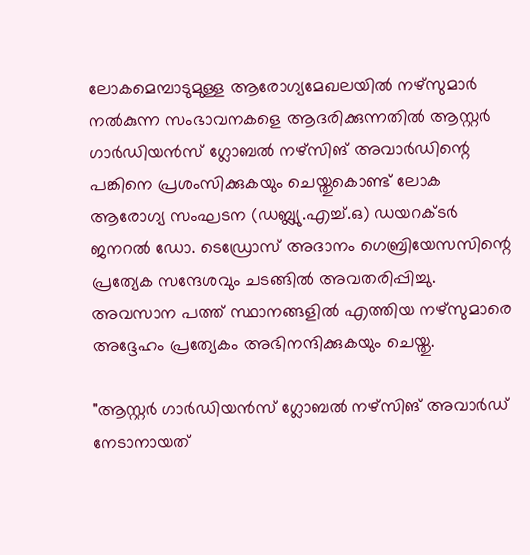ലോകമെമ്പാടുമുള്ള ആരോഗ്യമേഖലയിൽ നഴ്‌സുമാർ നൽകുന്ന സംഭാവനകളെ ആദരിക്കുന്നതിൽ ആസ്റ്റർ ഗാർഡിയൻസ് ഗ്ലോബൽ നഴ്‌സിങ് അവാർഡിന്റെ പങ്കിനെ പ്രശംസിക്കുകയും ചെയ്തുകൊണ്ട് ലോക ആരോഗ്യ സംഘടന (ഡബ്ല്യു.എച്ച്.ഒ) ഡയറക്ടർ ജനറൽ ഡോ. ടെഡ്രോസ് അദാനം ഗെബ്രിയേസസിന്റെ പ്രത്യേക സന്ദേശവും ചടങ്ങിൽ അവതരിപ്പിച്ചു. അവസാന പത്ത് സ്ഥാനങ്ങളിൽ എത്തിയ നഴ്സുമാരെ അദ്ദേഹം പ്രത്യേകം അഭിനന്ദിക്കുകയും ചെയ്തു.

"ആസ്റ്റര്‍ ഗാര്‍ഡിയന്‍സ് ഗ്ലോബല്‍ നഴ്‌സിങ് അവാര്‍ഡ് നേടാനായത്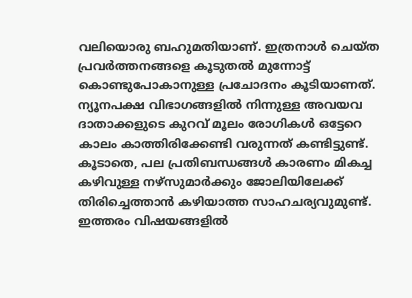വലിയൊരു ബഹുമതിയാണ്. ഇത്രനാൾ ചെയ്ത പ്രവര്‍ത്തനങ്ങളെ കൂടുതല്‍ മുന്നോട്ട് കൊണ്ടുപോകാനുള്ള പ്രചോദനം കൂടിയാണത്. ന്യൂനപക്ഷ വിഭാഗങ്ങളില്‍ നിന്നുള്ള അവയവ ദാതാക്കളുടെ കുറവ് മൂലം രോഗികള്‍ ഒട്ടേറെ കാലം കാത്തിരിക്കേണ്ടി വരുന്നത് കണ്ടിട്ടുണ്ട്. കൂടാതെ, പല പ്രതിബന്ധങ്ങള്‍ കാരണം മികച്ച കഴിവുള്ള നഴ്‌സുമാര്‍ക്കും ജോലിയിലേക്ക് തിരിച്ചെത്താന്‍ കഴിയാത്ത സാഹചര്യവുമുണ്ട്. ഇത്തരം വിഷയങ്ങളിൽ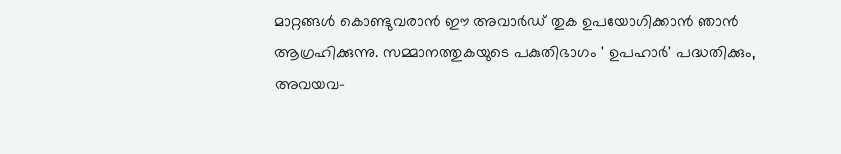മാറ്റങ്ങൾ കൊണ്ടുവരാൻ ഈ അവാര്‍ഡ് തുക ഉപയോഗിക്കാന്‍ ഞാന്‍ ആഗ്രഹിക്കുന്നു. സമ്മാനത്തുകയുടെ പകുതിഭാഗം ' ഉപഹാര്‍' പദ്ധതിക്കും, അവയവ-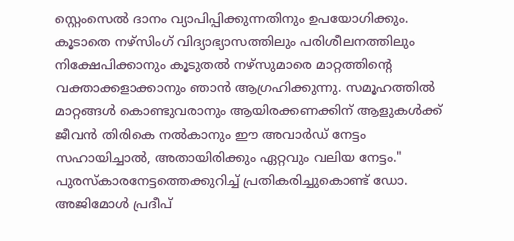സ്റ്റെംസെല്‍ ദാനം വ്യാപിപ്പിക്കുന്നതിനും ഉപയോഗിക്കും. കൂടാതെ നഴ്‌സിംഗ് വിദ്യാഭ്യാസത്തിലും പരിശീലനത്തിലും നിക്ഷേപിക്കാനും കൂടുതല്‍ നഴ്‌സുമാരെ മാറ്റത്തിന്റെ വക്താക്കളാക്കാനും ഞാന്‍ ആഗ്രഹിക്കുന്നു. സമൂഹത്തിൽ മാറ്റങ്ങൾ കൊണ്ടുവരാനും ആയിരക്കണക്കിന് ആളുകള്‍ക്ക് ജീവന്‍ തിരികെ നല്‍കാനും ഈ അവാര്‍ഡ് നേട്ടം സഹായിച്ചാല്‍, അതായിരിക്കും ഏറ്റവും വലിയ നേട്ടം." പുരസ്കാരനേട്ടത്തെക്കുറിച്ച് പ്രതികരിച്ചുകൊണ്ട് ഡോ. അജിമോൾ പ്രദീപ്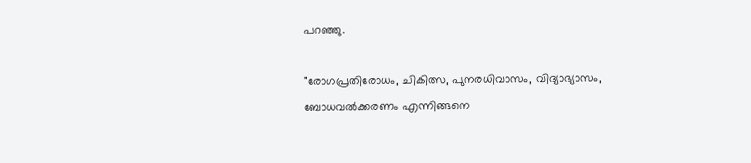പറഞ്ഞു.

"രോഗപ്രതിരോധം, ചികിത്സ, പുനരധിവാസം, വിദ്യാഭ്യാസം, ബോധവൽക്കരണം എന്നിങ്ങനെ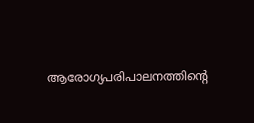ആരോഗ്യപരിപാലനത്തിന്റെ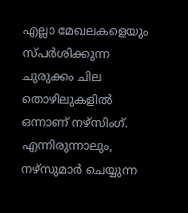എല്ലാ മേഖലകളെയും സ്പർശിക്കുന്ന ചുരുക്കം ചില തൊഴിലുകളിൽ ഒന്നാണ് നഴ്‌സിംഗ്. എന്നിരുന്നാലും, നഴ്‌സുമാർ ചെയ്യുന്ന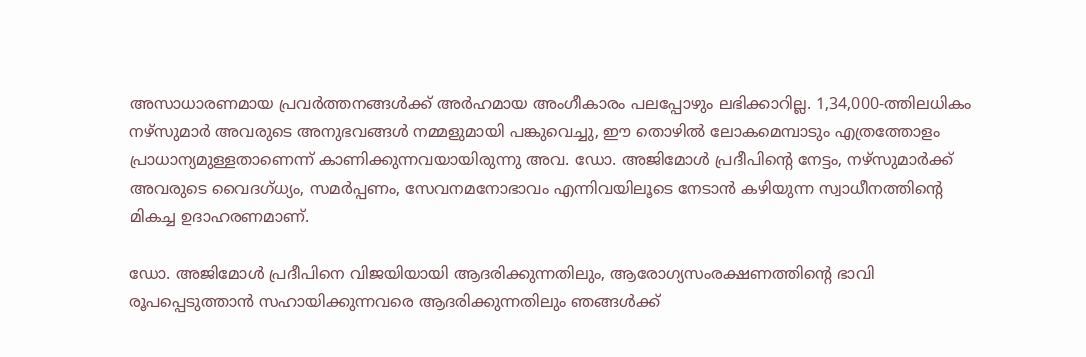അസാധാരണമായ പ്രവർത്തനങ്ങൾക്ക് അർഹമായ അംഗീകാരം പലപ്പോഴും ലഭിക്കാറില്ല. 1,34,000-ത്തിലധികം നഴ്‌സുമാർ അവരുടെ അനുഭവങ്ങൾ നമ്മളുമായി പങ്കുവെച്ചു, ഈ തൊഴിൽ ലോകമെമ്പാടും എത്രത്തോളം പ്രാധാന്യമുള്ളതാണെന്ന് കാണിക്കുന്നവയായിരുന്നു അവ. ഡോ. അജിമോള്‍ പ്രദീപിന്റെ നേട്ടം, നഴ്‌സുമാർക്ക് അവരുടെ വൈദഗ്ധ്യം, സമർപ്പണം, സേവനമനോഭാവം എന്നിവയിലൂടെ നേടാൻ കഴിയുന്ന സ്വാധീനത്തിന്റെ മികച്ച ഉദാഹരണമാണ്.

ഡോ. അജിമോള്‍ പ്രദീപിനെ വിജയിയായി ആദരിക്കുന്നതിലും, ആരോഗ്യസംരക്ഷണത്തിന്റെ ഭാവി രൂപപ്പെടുത്താന്‍ സഹായിക്കുന്നവരെ ആദരിക്കുന്നതിലും ഞങ്ങള്‍ക്ക്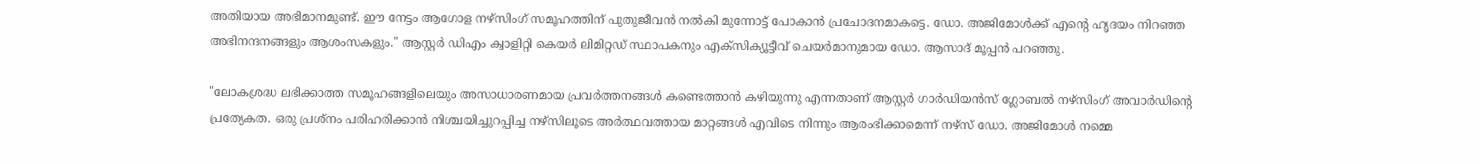അതിയായ അഭിമാനമുണ്ട്. ഈ നേട്ടം ആഗോള നഴ്‌സിംഗ് സമൂഹത്തിന് പുതുജീവന്‍ നല്‍കി മുന്നോട്ട് പോകാൻ പ്രചോദനമാകട്ടെ. ഡോ. അജിമോള്‍ക്ക് എന്റെ ഹൃദയം നിറഞ്ഞ അഭിനന്ദനങ്ങളും ആശംസകളും." ആസ്റ്റർ ഡിഎം ക്വാളിറ്റി കെയർ ലിമിറ്റഡ് സ്ഥാപകനും എക്സിക്യൂട്ടീവ് ചെയർമാനുമായ ഡോ. ആസാദ് മൂപ്പൻ പറഞ്ഞു.

"ലോകശ്രദ്ധ ലഭിക്കാത്ത സമൂഹങ്ങളിലെയും അസാധാരണമായ പ്രവർത്തനങ്ങൾ കണ്ടെത്താൻ കഴിയുന്നു എന്നതാണ് ആസ്റ്റർ ഗാർഡിയൻസ് ഗ്ലോബൽ നഴ്‌സിംഗ് അവാർഡിന്റെ പ്രത്യേകത. ഒരു പ്രശ്നം പരിഹരിക്കാൻ നിശ്ചയിച്ചുറപ്പിച്ച നഴ്‌സിലൂടെ അർത്ഥവത്തായ മാറ്റങ്ങൾ എവിടെ നിന്നും ആരംഭിക്കാമെന്ന് നഴ്‌സ് ഡോ. അജിമോള്‍ നമ്മെ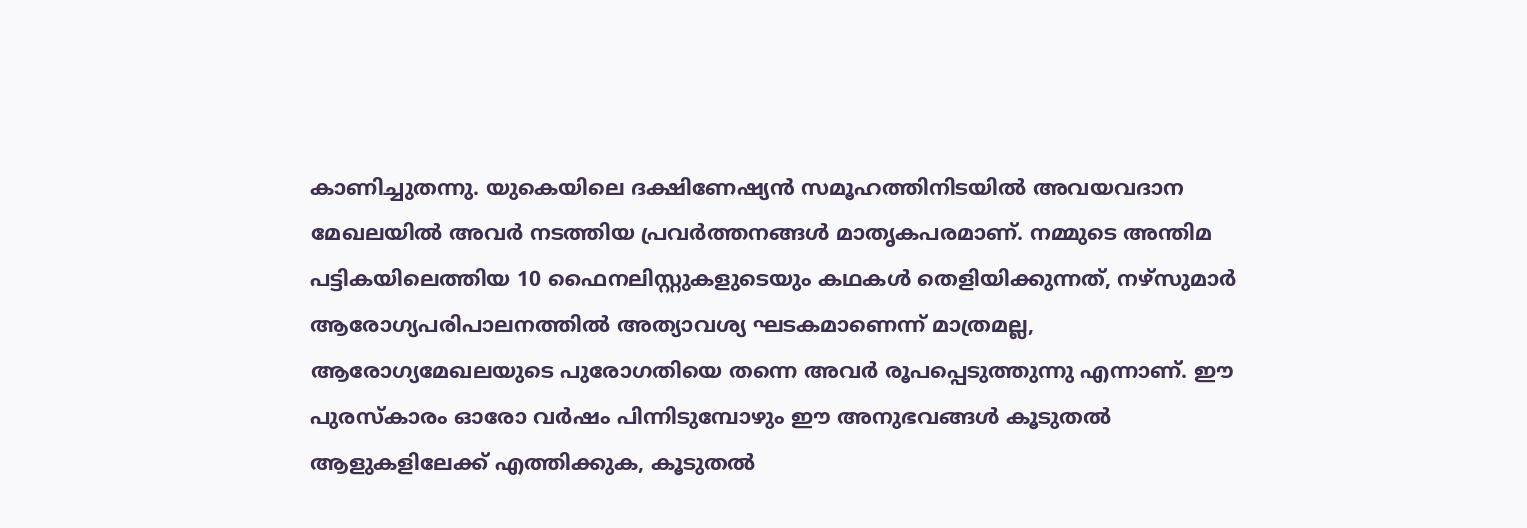കാണിച്ചുതന്നു. യുകെയിലെ ദക്ഷിണേഷ്യന്‍ സമൂഹത്തിനിടയില്‍ അവയവദാന മേഖലയില്‍ അവർ നടത്തിയ പ്രവര്‍ത്തനങ്ങള്‍ മാതൃകപരമാണ്. നമ്മുടെ അന്തിമ പട്ടികയിലെത്തിയ 10 ഫൈനലിസ്റ്റുകളുടെയും കഥകൾ തെളിയിക്കുന്നത്, നഴ്‌സുമാർ ആരോഗ്യപരിപാലനത്തിൽ അത്യാവശ്യ ഘടകമാണെന്ന് മാത്രമല്ല, ആരോഗ്യമേഖലയുടെ പുരോഗതിയെ തന്നെ അവർ രൂപപ്പെടുത്തുന്നു എന്നാണ്. ഈ പുരസ്കാരം ഓരോ വർഷം പിന്നിടുമ്പോഴും ഈ അനുഭവങ്ങൾ കൂടുതൽ ആളുകളിലേക്ക് എത്തിക്കുക, കൂടുതൽ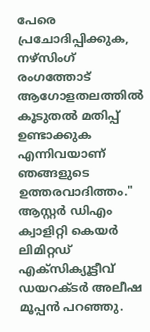പേരെ പ്രചോദിപ്പിക്കുക, നഴ്‌സിംഗ് രംഗത്തോട് ആഗോളതലത്തിൽ കൂടുതൽ മതിപ്പ് ഉണ്ടാക്കുക എന്നിവയാണ് ഞങ്ങളുടെ ഉത്തരവാദിത്തം." ആസ്റ്റർ ഡിഎം ക്വാളിറ്റി കെയർ ലിമിറ്റഡ് എക്സിക്യൂട്ടീവ് ഡയറക്ടർ അലീഷ മൂപ്പൻ പറഞ്ഞു.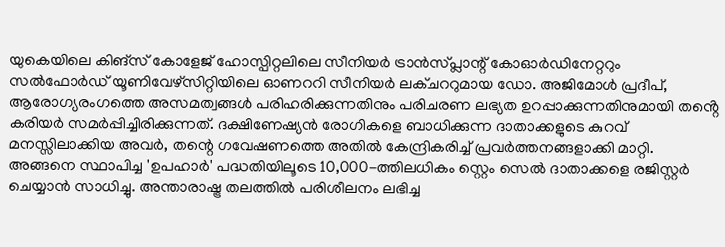യുകെയിലെ കിങ്സ് കോളേജ് ഹോസ്പിറ്റലിലെ സീനിയര്‍ ട്രാന്‍സ്പ്ലാന്റ് കോഓര്‍ഡിനേറ്ററും സല്‍ഫോര്‍ഡ് യൂണിവേഴ്‌സിറ്റിയിലെ ഓണററി സീനിയര്‍ ലക്ചററുമായ ഡോ. അജിമോള്‍ പ്രദീപ്, ആരോഗ്യരംഗത്തെ അസമത്വങ്ങള്‍ പരിഹരിക്കുന്നതിനും പരിചരണ ലഭ്യത ഉറപ്പാക്കുന്നതിനുമായി തൻ്റെ കരിയർ സമർപ്പിച്ചിരിക്കുന്നത്. ദക്ഷിണേഷ്യൻ രോഗികളെ ബാധിക്കുന്ന ദാതാക്കളുടെ കുറവ് മനസ്സിലാക്കിയ അവർ, തന്റെ ഗവേഷണത്തെ അതിൽ കേന്ദ്രികരിച്ച് പ്രവര്‍ത്തനങ്ങളാക്കി മാറ്റി. അങ്ങനെ സ്ഥാപിച്ച 'ഉപഹാര്‍' പദ്ധതിയിലൂടെ 10,000-ത്തിലധികം സ്റ്റെം സെല്‍ ദാതാക്കളെ രജിസ്റ്റര്‍ ചെയ്യാന്‍ സാധിച്ചു. അന്താരാഷ്ട്ര തലത്തില്‍ പരിശീലനം ലഭിച്ച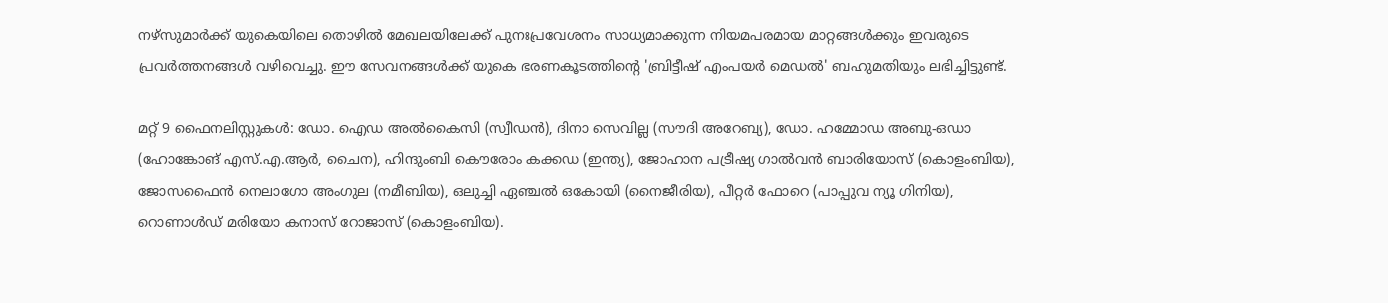നഴ്‌സുമാര്‍ക്ക് യുകെയിലെ തൊഴില്‍ മേഖലയിലേക്ക് പുനഃപ്രവേശനം സാധ്യമാക്കുന്ന നിയമപരമായ മാറ്റങ്ങള്‍ക്കും ഇവരുടെ പ്രവര്‍ത്തനങ്ങള്‍ വഴിവെച്ചു. ഈ സേവനങ്ങള്‍ക്ക് യുകെ ഭരണകൂടത്തിന്റെ 'ബ്രിട്ടീഷ് എംപയർ മെഡൽ' ബഹുമതിയും ലഭിച്ചിട്ടുണ്ട്.

മറ്റ് 9 ഫൈനലിസ്റ്റുകൾ: ഡോ. ഐഡ അൽകൈസി (സ്വീഡൻ), ദിനാ സെവില്ല (സൗദി അറേബ്യ), ഡോ. ഹമ്മോഡ അബു-ഒഡാ (ഹോങ്കോങ് എസ്.എ.ആർ, ചൈന), ഹിന്ദുംബി കൌരോം കക്കഡ (ഇന്ത്യ), ജോഹാന പട്രീഷ്യ ഗാൽവൻ ബാരിയോസ് (കൊളംബിയ), ജോസഫൈൻ നെലാഗോ അംഗുല (നമീബിയ), ഒലുച്ചി ഏഞ്ചൽ ഒകോയി (നൈജീരിയ), പീറ്റർ ഫോറെ (പാപ്പുവ ന്യൂ ഗിനിയ), റൊണാൾഡ് മരിയോ കനാസ് റോജാസ് (കൊളംബിയ).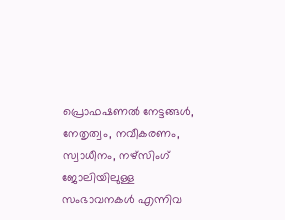പ്രൊഫഷണൽ നേട്ടങ്ങൾ, നേതൃത്വം, നവീകരണം, സ്വാധീനം, നഴ്‌സിംഗ് ജോലിയിലുള്ള സംഭാവനകൾ എന്നിവ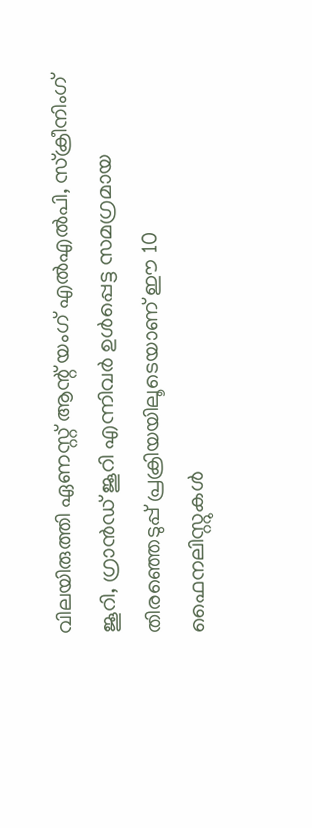വിലയിരുത്തി ഏണസ്റ്റ് ആന്റ് യംഗ് എൽഎൽപി, സ്ക്രീനിംഗ് ജൂറി, ഗ്രാൻഡ് ജൂറി എന്നിവർ ഉൾപ്പെട്ട സമഗ്രമായ തിരഞ്ഞെടുപ്പ് പ്രക്രിയയിലൂടെയാണ് ഈ 10 ഫൈനലിസ്റ്റുകൾ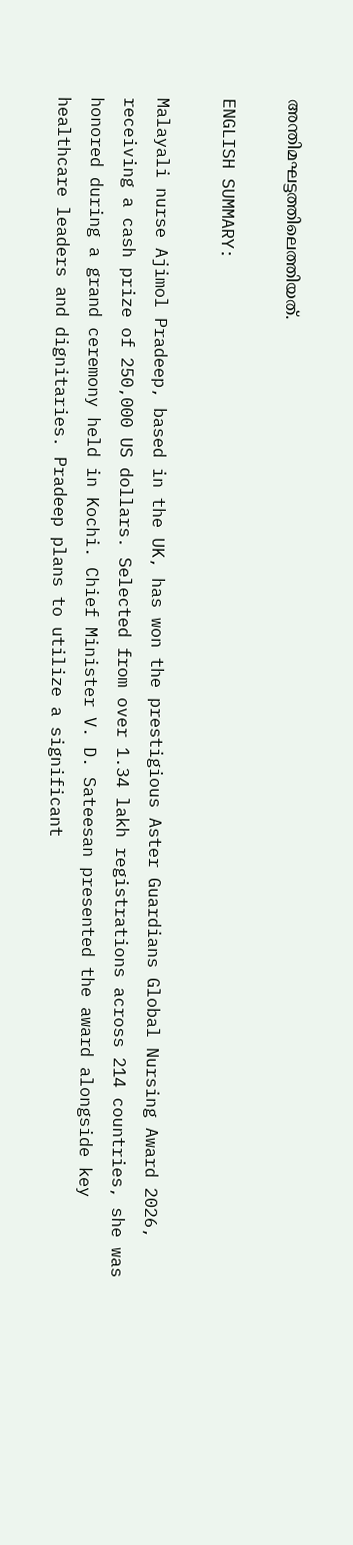അന്തിമഘട്ടത്തിലെത്തിയത്.

ENGLISH SUMMARY:

Malayali nurse Ajimol Pradeep, based in the UK, has won the prestigious Aster Guardians Global Nursing Award 2026, receiving a cash prize of 250,000 US dollars. Selected from over 1.34 lakh registrations across 214 countries, she was honored during a grand ceremony held in Kochi. Chief Minister V. D. Sateesan presented the award alongside key healthcare leaders and dignitaries. Pradeep plans to utilize a significant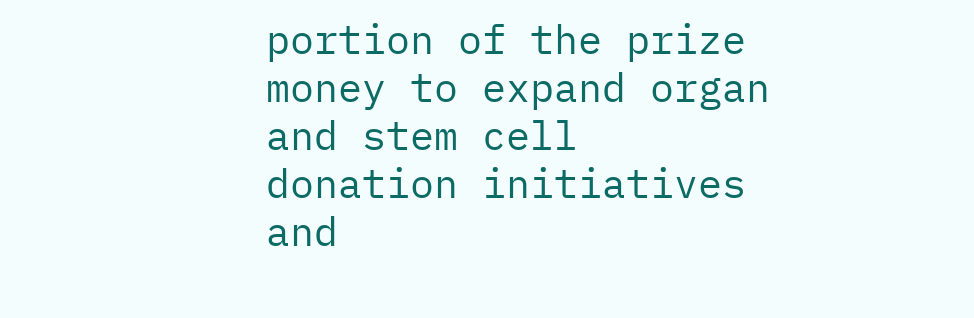portion of the prize money to expand organ and stem cell donation initiatives and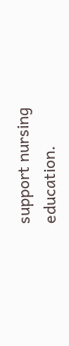support nursing education.